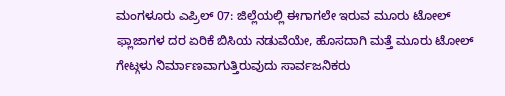ಮಂಗಳೂರು ಎಪ್ರಿಲ್ 07: ಜಿಲ್ಲೆಯಲ್ಲಿ ಈಗಾಗಲೇ ಇರುವ ಮೂರು ಟೋಲ್ ಫ್ಲಾಜಾಗಳ ದರ ಏರಿಕೆ ಬಿಸಿಯ ನಡುವೆಯೇ, ಹೊಸದಾಗಿ ಮತ್ತೆ ಮೂರು ಟೋಲ್ ಗೇಟ್ಗಳು ನಿರ್ಮಾಣವಾಗುತ್ತಿರುವುದು ಸಾರ್ವಜನಿಕರು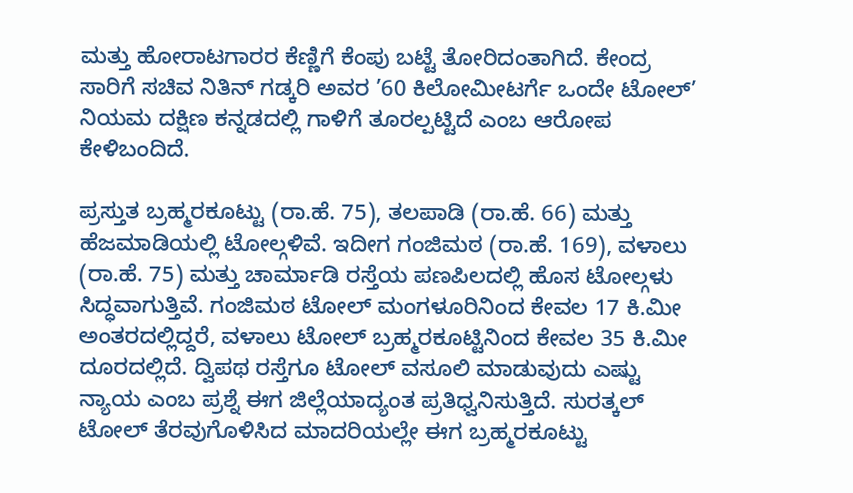ಮತ್ತು ಹೋರಾಟಗಾರರ ಕೆಣ್ಣಿಗೆ ಕೆಂಪು ಬಟ್ಟೆ ತೋರಿದಂತಾಗಿದೆ. ಕೇಂದ್ರ ಸಾರಿಗೆ ಸಚಿವ ನಿತಿನ್ ಗಡ್ಕರಿ ಅವರ ’60 ಕಿಲೋಮೀಟರ್ಗೆ ಒಂದೇ ಟೋಲ್’ ನಿಯಮ ದಕ್ಷಿಣ ಕನ್ನಡದಲ್ಲಿ ಗಾಳಿಗೆ ತೂರಲ್ಪಟ್ಟಿದೆ ಎಂಬ ಆರೋಪ ಕೇಳಿಬಂದಿದೆ.

ಪ್ರಸ್ತುತ ಬ್ರಹ್ಮರಕೂಟ್ಟು (ರಾ.ಹೆ. 75), ತಲಪಾಡಿ (ರಾ.ಹೆ. 66) ಮತ್ತು ಹೆಜಮಾಡಿಯಲ್ಲಿ ಟೋಲ್ಗಳಿವೆ. ಇದೀಗ ಗಂಜಿಮಠ (ರಾ.ಹೆ. 169), ವಳಾಲು (ರಾ.ಹೆ. 75) ಮತ್ತು ಚಾರ್ಮಾಡಿ ರಸ್ತೆಯ ಪಣಪಿಲದಲ್ಲಿ ಹೊಸ ಟೋಲ್ಗಳು ಸಿದ್ಧವಾಗುತ್ತಿವೆ. ಗಂಜಿಮಠ ಟೋಲ್ ಮಂಗಳೂರಿನಿಂದ ಕೇವಲ 17 ಕಿ.ಮೀ ಅಂತರದಲ್ಲಿದ್ದರೆ, ವಳಾಲು ಟೋಲ್ ಬ್ರಹ್ಮರಕೂಟ್ಟಿನಿಂದ ಕೇವಲ 35 ಕಿ.ಮೀ ದೂರದಲ್ಲಿದೆ. ದ್ವಿಪಥ ರಸ್ತೆಗೂ ಟೋಲ್ ವಸೂಲಿ ಮಾಡುವುದು ಎಷ್ಟು ನ್ಯಾಯ ಎಂಬ ಪ್ರಶ್ನೆ ಈಗ ಜಿಲ್ಲೆಯಾದ್ಯಂತ ಪ್ರತಿಧ್ವನಿಸುತ್ತಿದೆ. ಸುರತ್ಕಲ್ ಟೋಲ್ ತೆರವುಗೊಳಿಸಿದ ಮಾದರಿಯಲ್ಲೇ ಈಗ ಬ್ರಹ್ಮರಕೂಟ್ಟು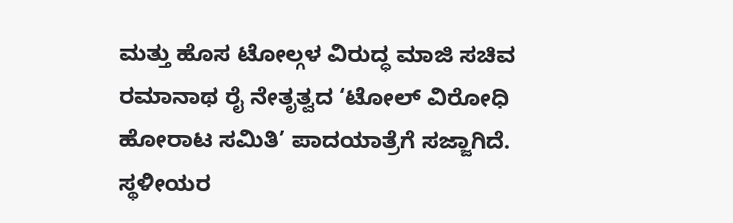ಮತ್ತು ಹೊಸ ಟೋಲ್ಗಳ ವಿರುದ್ಧ ಮಾಜಿ ಸಚಿವ ರಮಾನಾಥ ರೈ ನೇತೃತ್ವದ ‘ಟೋಲ್ ವಿರೋಧಿ ಹೋರಾಟ ಸಮಿತಿ’ ಪಾದಯಾತ್ರೆಗೆ ಸಜ್ಜಾಗಿದೆ. ಸ್ಥಳೀಯರ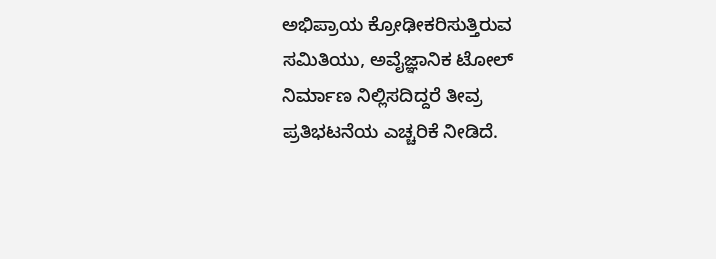ಅಭಿಪ್ರಾಯ ಕ್ರೋಢೀಕರಿಸುತ್ತಿರುವ ಸಮಿತಿಯು, ಅವೈಜ್ಞಾನಿಕ ಟೋಲ್ ನಿರ್ಮಾಣ ನಿಲ್ಲಿಸದಿದ್ದರೆ ತೀವ್ರ ಪ್ರತಿಭಟನೆಯ ಎಚ್ಚರಿಕೆ ನೀಡಿದೆ.